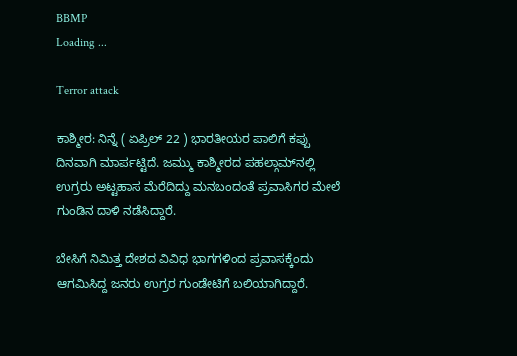BBMP
Loading ...

Terror attack

ಕಾಶ್ಮೀರ: ನಿನ್ನೆ ( ಏಪ್ರಿಲ್‌ 22 ) ಭಾರತೀಯರ ಪಾಲಿಗೆ ಕಪ್ಪು ದಿನವಾಗಿ ಮಾರ್ಪಟ್ಟಿದೆ. ಜಮ್ಮು ಕಾಶ್ಮೀರದ ಪಹಲ್ಗಾಮ್‌ನಲ್ಲಿ ಉಗ್ರರು ಅಟ್ಟಹಾಸ ಮೆರೆದಿದ್ದು ಮನಬಂದಂತೆ ಪ್ರವಾಸಿಗರ ಮೇಲೆ ಗುಂಡಿನ ದಾಳಿ ನಡೆಸಿದ್ದಾರೆ.

ಬೇಸಿಗೆ ನಿಮಿತ್ತ ದೇಶದ ವಿವಿಧ ಭಾಗಗಳಿಂದ ಪ್ರವಾಸಕ್ಕೆಂದು ಆಗಮಿಸಿದ್ದ ಜನರು ಉಗ್ರರ ಗುಂಡೇಟಿಗೆ ಬಲಿಯಾಗಿದ್ದಾರೆ.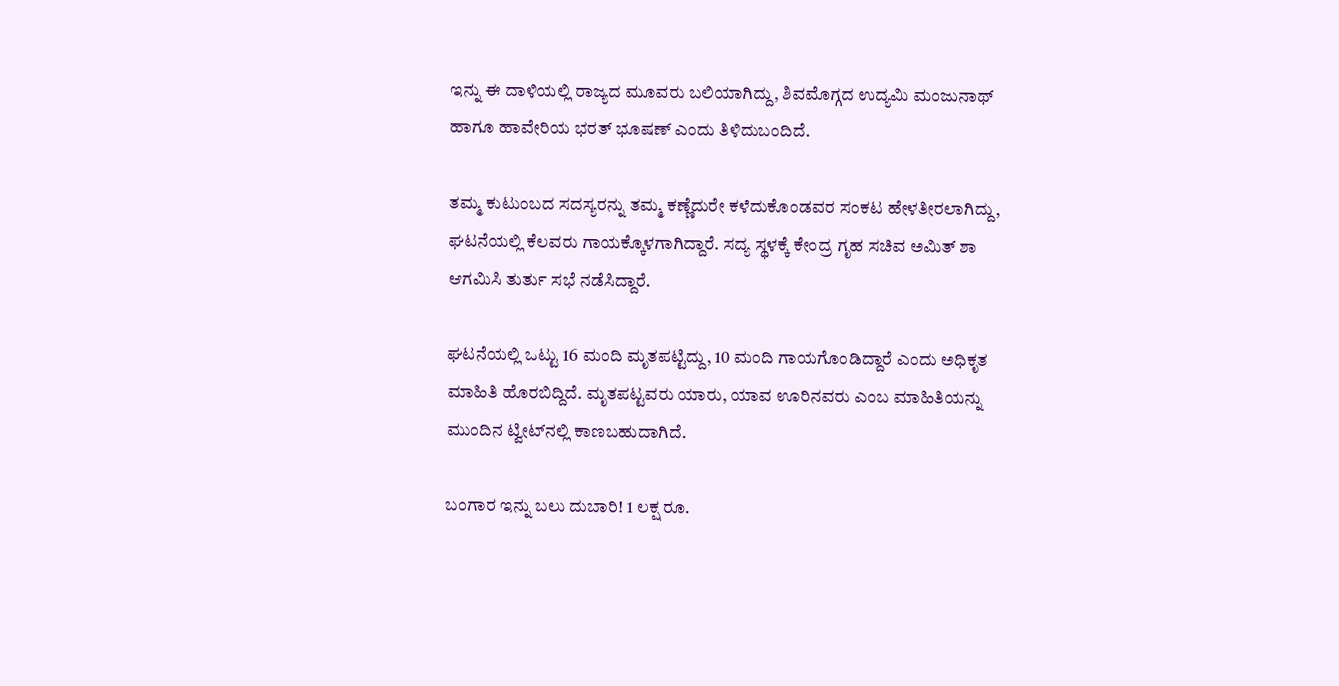ಇನ್ನು ಈ ದಾಳಿಯಲ್ಲಿ ರಾಜ್ಯದ ಮೂವರು ಬಲಿಯಾಗಿದ್ದು, ಶಿವಮೊಗ್ಗದ ಉದ್ಯಮಿ ಮಂಜುನಾಥ್‌ ಹಾಗೂ ಹಾವೇರಿಯ ಭರತ್‌ ಭೂಷಣ್‌ ಎಂದು ತಿಳಿದುಬಂದಿದೆ.

ತಮ್ಮ ಕುಟುಂಬದ ಸದಸ್ಯರನ್ನು ತಮ್ಮ ಕಣ್ಣೆದುರೇ ಕಳೆದುಕೊಂಡವರ ಸಂಕಟ ಹೇಳತೀರಲಾಗಿದ್ದು, ಘಟನೆಯಲ್ಲಿ ಕೆಲವರು ಗಾಯಕ್ಕೊಳಗಾಗಿದ್ದಾರೆ. ಸದ್ಯ ಸ್ಥಳಕ್ಕೆ ಕೇಂದ್ರ ಗೃಹ ಸಚಿವ ಅಮಿತ್‌ ಶಾ ಆಗಮಿಸಿ ತುರ್ತು ಸಭೆ ನಡೆಸಿದ್ದಾರೆ.

ಘಟನೆಯಲ್ಲಿ ಒಟ್ಟು 16 ಮಂದಿ ಮೃತಪಟ್ಟಿದ್ದು, 10 ಮಂದಿ ಗಾಯಗೊಂಡಿದ್ದಾರೆ ಎಂದು ಅಧಿಕೃತ ಮಾಹಿತಿ ಹೊರಬಿದ್ದಿದೆ. ಮೃತಪಟ್ಟವರು ಯಾರು, ಯಾವ ಊರಿನವರು ಎಂಬ ಮಾಹಿತಿಯನ್ನು ಮುಂದಿನ ಟ್ವೀಟ್‌ನಲ್ಲಿ ಕಾಣಬಹುದಾಗಿದೆ.

ಬಂಗಾರ ಇನ್ನು ಬಲು ದುಬಾರಿ! 1 ಲಕ್ಷ ರೂ.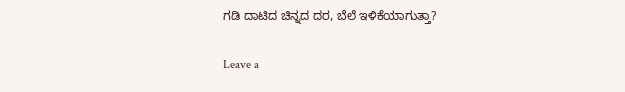ಗಡಿ ದಾಟಿದ ಚಿನ್ನದ ದರ, ಬೆಲೆ ಇಳಿಕೆಯಾಗುತ್ತಾ?

Leave a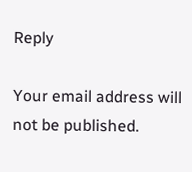Reply

Your email address will not be published.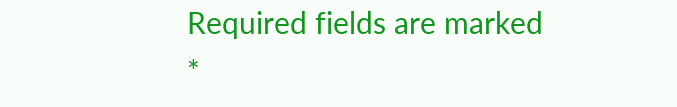Required fields are marked *